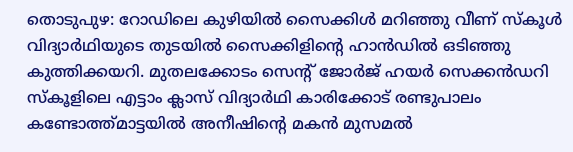തൊടുപുഴ: റോഡിലെ കുഴിയിൽ സൈക്കിൾ മറിഞ്ഞു വീണ് സ്കൂൾ വിദ്യാർഥിയുടെ തുടയിൽ സൈക്കിളിന്റെ ഹാൻഡിൽ ഒടിഞ്ഞു കുത്തിക്കയറി. മുതലക്കോടം സെന്റ് ജോർജ് ഹയർ സെക്കൻഡറി സ്കൂളിലെ എട്ടാം ക്ലാസ് വിദ്യാർഥി കാരിക്കോട് രണ്ടുപാലം കണ്ടോത്ത്മാട്ടയിൽ അനീഷിന്റെ മകൻ മുസമൽ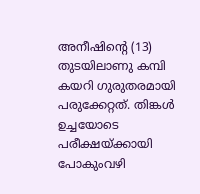അനീഷിന്റെ (13) തുടയിലാണു കമ്പി കയറി ഗുരുതരമായി പരുക്കേറ്റത്. തിങ്കൾ ഉച്ചയോടെ പരീക്ഷയ്ക്കായി പോകുംവഴി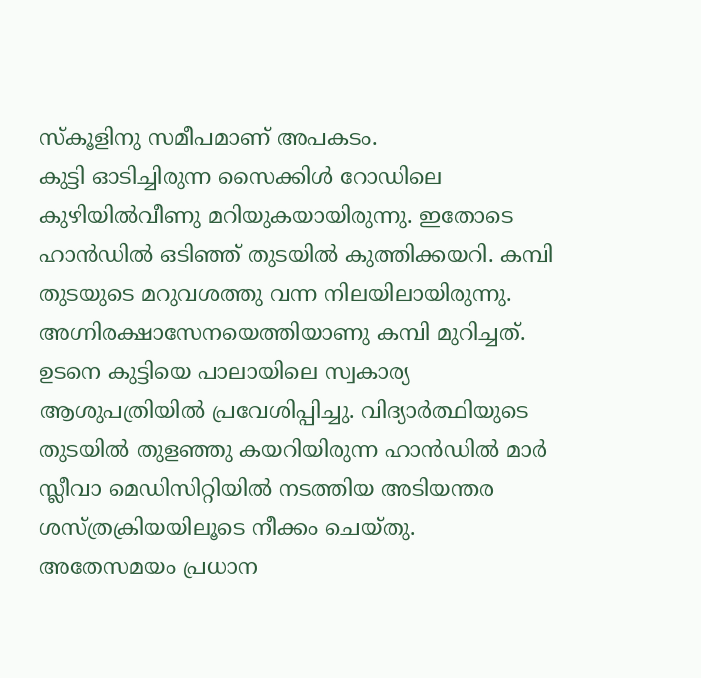സ്കൂളിനു സമീപമാണ് അപകടം.
കുട്ടി ഓടിച്ചിരുന്ന സൈക്കിൾ റോഡിലെ കുഴിയിൽവീണു മറിയുകയായിരുന്നു. ഇതോടെ ഹാൻഡിൽ ഒടിഞ്ഞ് തുടയിൽ കുത്തിക്കയറി. കമ്പി തുടയുടെ മറുവശത്തു വന്ന നിലയിലായിരുന്നു. അഗ്നിരക്ഷാസേനയെത്തിയാണു കമ്പി മുറിച്ചത്. ഉടനെ കുട്ടിയെ പാലായിലെ സ്വകാര്യ ആശുപത്രിയിൽ പ്രവേശിപ്പിച്ചു. വിദ്യാർത്ഥിയുടെ തുടയിൽ തുളഞ്ഞു കയറിയിരുന്ന ഹാൻഡിൽ മാർ സ്ലീവാ മെഡിസിറ്റിയിൽ നടത്തിയ അടിയന്തര ശസ്ത്രക്രിയയിലൂടെ നീക്കം ചെയ്തു.
അതേസമയം പ്രധാന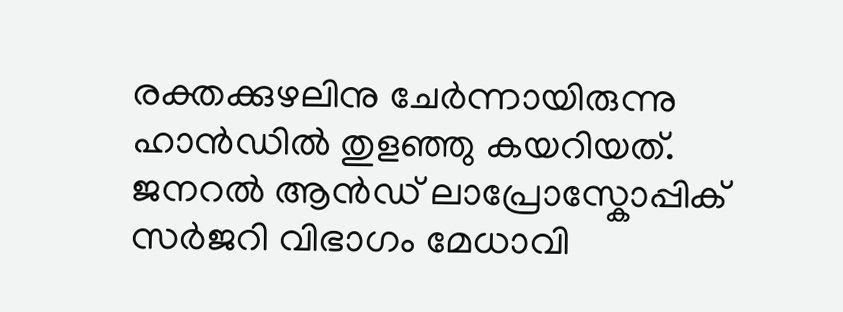രക്തക്കുഴലിനു ചേർന്നായിരുന്നു ഹാൻഡിൽ തുളഞ്ഞു കയറിയത്. ജനറൽ ആൻഡ് ലാപ്രോസ്കോപ്പിക് സർജറി വിഭാഗം മേധാവി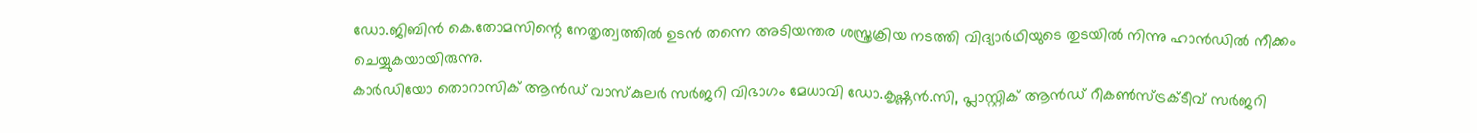ഡോ.ജിബിൻ കെ.തോമസിന്റെ നേതൃത്വത്തിൽ ഉടൻ തന്നെ അടിയന്തര ശസ്ത്രക്രിയ നടത്തി വിദ്യാർഥിയുടെ തുടയിൽ നിന്നു ഹാൻഡിൽ നീക്കം ചെയ്യുകയായിരുന്നു.
കാർഡിയോ തൊറാസിക് ആൻഡ് വാസ്കുലർ സർജറി വിഭാഗം മേധാവി ഡോ.കൃഷ്ണൻ.സി, പ്ലാസ്റ്റിക് ആൻഡ് റീകൺസ്ട്രക്ടീവ് സർജറി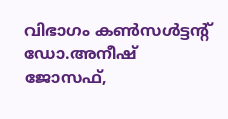വിഭാഗം കൺസൾട്ടന്റ് ഡോ.അനീഷ് ജോസഫ്,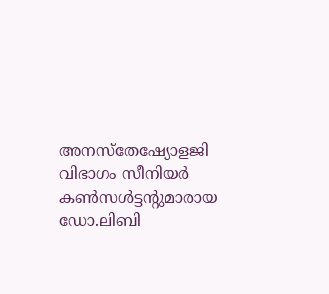അനസ്തേഷ്യോളജി വിഭാഗം സീനിയർ കൺസൾട്ടന്റുമാരായ ഡോ.ലിബി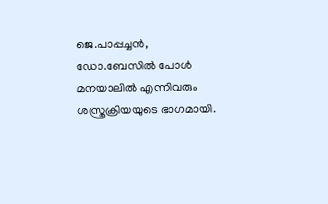ജെ.പാപ്പച്ചൻ, ഡോ.ബേസിൽ പോൾ മനയാലിൽ എന്നിവരും ശസ്ത്രക്രിയയുടെ ഭാഗമായി.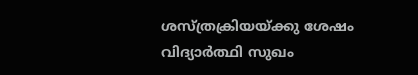ശസ്ത്രക്രിയയ്ക്കു ശേഷം വിദ്യാർത്ഥി സുഖം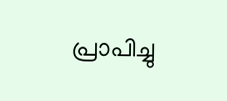പ്രാപിച്ചു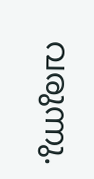വരുന്നു.